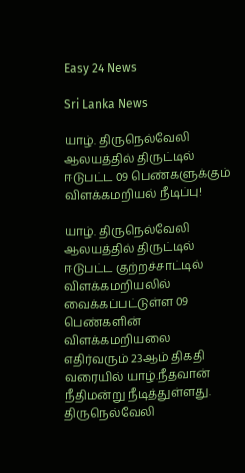Easy 24 News

Sri Lanka News

யாழ். திருநெல்வேலி ஆலயத்தில் திருட்டில் ஈடுபட்ட 09 பெண்களுக்கும் விளக்கமறியல் நீடிப்பு!

யாழ். திருநெல்வேலி ஆலயத்தில் திருட்டில் ஈடுபட்ட குற்றச்சாட்டில் விளக்கமறியலில் வைக்கப்பட்டுள்ள 09 பெண்களின் விளக்கமறியலை எதிர்வரும் 23ஆம் திகதி வரையில் யாழ்.நீதவான் நீதிமன்று நீடித்துள்ளது. திருநெல்வேலி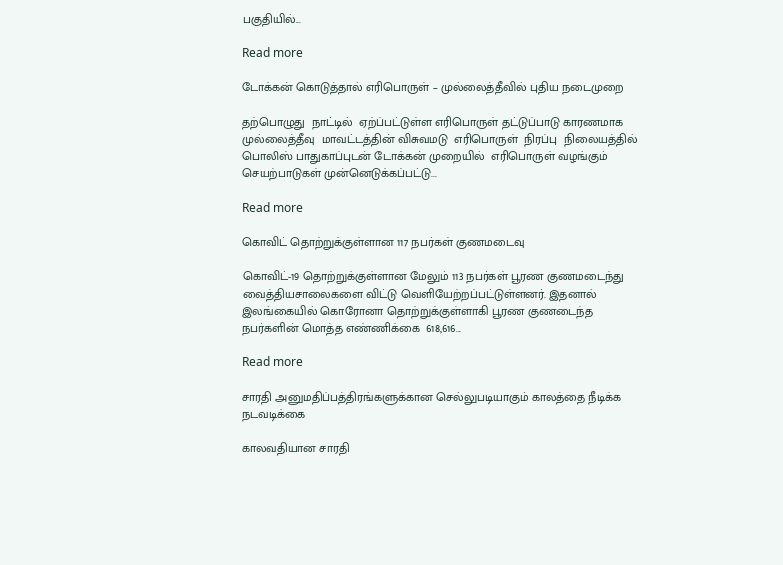பகுதியில்...

Read more

டோக்கன் கொடுத்தால் எரிபொருள் – முல்லைத்தீவில் புதிய நடைமுறை

தற்பொழுது  நாட்டில்  ஏற்ப்பட்டுள்ள எரிபொருள் தட்டுப்பாடு காரணமாக முல்லைத்தீவு  மாவட்டத்தின் விசுவமடு  எரிபொருள்  நிரப்பு  நிலையத்தில் பொலிஸ் பாதுகாப்புடன் டோக்கன் முறையில்  எரிபொருள் வழங்கும் செயற்பாடுகள் முன்னெடுக்கப்பட்டு...

Read more

கொவிட் தொற்றுக்குள்ளான 117 நபர்கள் குணமடைவு

கொவிட்-19 தொற்றுக்குள்ளான மேலும் 113 நபர்கள் பூரண குணமடைந்து வைத்தியசாலைகளை விட்டு வெளியேற்றப்பட்டுள்ளனர். இதனால் இலங்கையில் கொரோனா தொற்றுக்குள்ளாகி பூரண குணடைந்த நபர்களின் மொத்த எண்ணிக்கை  618,616...

Read more

சாரதி அனுமதிப்பத்திரங்களுக்கான செல்லுபடியாகும் காலத்தை நீடிக்க நடவடிக்கை

காலவதியான சாரதி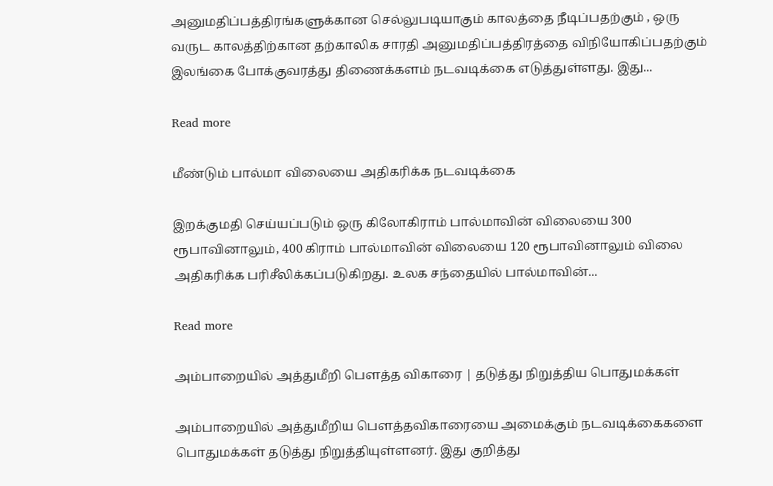அனுமதிப்பத்திரங்களுக்கான செல்லுபடியாகும் காலத்தை நீடிப்பதற்கும் , ஒரு வருட காலத்திற்கான தற்காலிக சாரதி அனுமதிப்பத்திரத்தை விநியோகிப்பதற்கும் இலங்கை போக்குவரத்து திணைக்களம் நடவடிக்கை எடுத்துள்ளது. இது...

Read more

மீண்டும் பால்மா விலையை அதிகரிக்க நடவடிக்கை

இறக்குமதி செய்யப்படும் ஒரு கிலோகிராம் பால்மாவின் விலையை 300 ரூபாவினாலும், 400 கிராம் பால்மாவின் விலையை 120 ரூபாவினாலும் விலை அதிகரிக்க பரிசீலிக்கப்படுகிறது. உலக சந்தையில் பால்மாவின்...

Read more

அம்பாறையில் அத்துமீறி பௌத்த விகாரை | தடுத்து நிறுத்திய பொதுமக்கள்

அம்பாறையில் அத்துமீறிய பௌத்தவிகாரையை அமைக்கும் நடவடிக்கைகளை பொதுமக்கள் தடுத்து நிறுத்தியுள்ளனர். இது குறித்து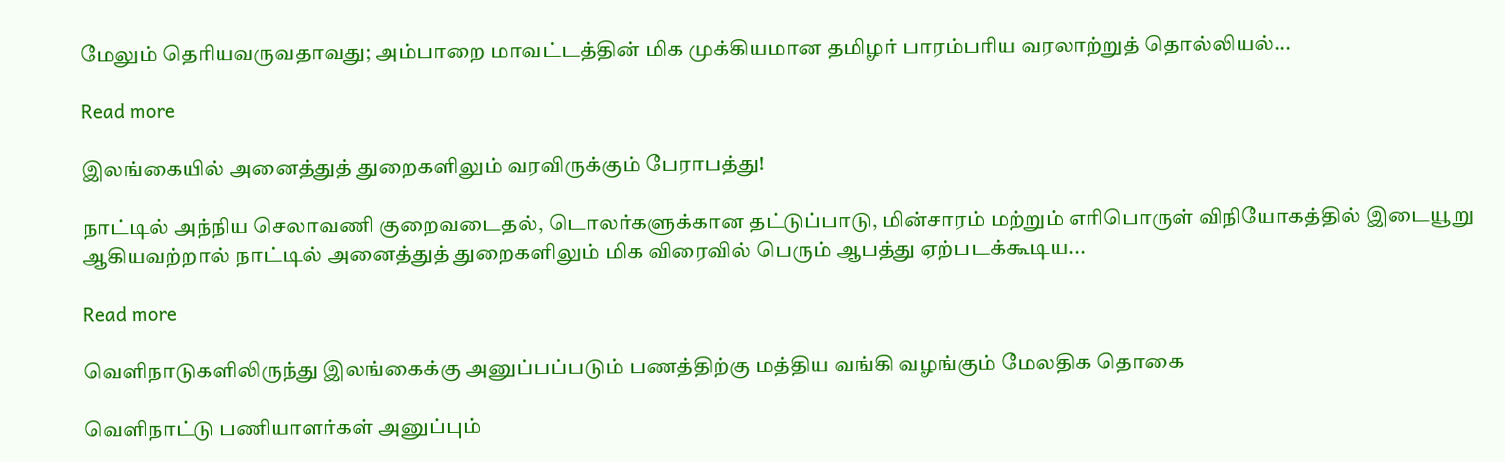மேலும் தெரியவருவதாவது; அம்பாறை மாவட்டத்தின் மிக முக்கியமான தமிழர் பாரம்பரிய வரலாற்றுத் தொல்லியல்...

Read more

இலங்கையில் அனைத்துத் துறைகளிலும் வரவிருக்கும் பேராபத்து!

நாட்டில் அந்நிய செலாவணி குறைவடைதல், டொலர்களுக்கான தட்டுப்பாடு, மின்சாரம் மற்றும் எரிபொருள் விநியோகத்தில் இடையூறு ஆகியவற்றால் நாட்டில் அனைத்துத் துறைகளிலும் மிக விரைவில் பெரும் ஆபத்து ஏற்படக்கூடிய...

Read more

வெளிநாடுகளிலிருந்து இலங்கைக்கு அனுப்பப்படும் பணத்திற்கு மத்திய வங்கி வழங்கும் மேலதிக தொகை

வெளிநாட்டு பணியாளர்கள் அனுப்பும்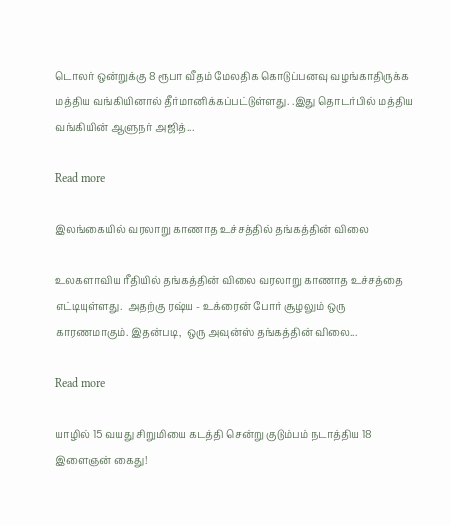டொலர் ஒன்றுக்கு 8 ரூபா வீதம் மேலதிக கொடுப்பனவு வழங்காதிருக்க மத்திய வங்கியினால் தீர்மானிக்கப்பட்டுள்ளது. .இது தொடர்பில் மத்திய வங்கியின் ஆளுநர் அஜித்...

Read more

இலங்கையில் வரலாறு காணாத உச்சத்தில் தங்கத்தின் விலை

உலகளாவிய ரீதியில் தங்கத்தின் விலை வரலாறு காணாத உச்சத்தை எட்டியுள்ளது.  அதற்கு ரஷ்ய - உக்ரைன் போர் சூழலும் ஒரு காரணமாகும். இதன்படி,  ஒரு அவுன்ஸ் தங்கத்தின் விலை...

Read more

யாழில் 15 வயது சிறுமியை கடத்தி சென்று குடும்பம் நடாத்திய 18 இளைஞன் கைது!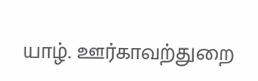யாழ். ஊர்காவற்துறை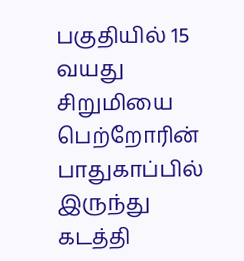பகுதியில் 15 வயது சிறுமியை பெற்றோரின் பாதுகாப்பில் இருந்து கடத்தி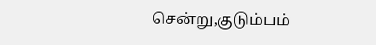சென்று,குடும்பம்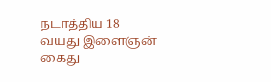நடாத்திய 18 வயது இளைஞன் கைது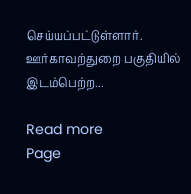செய்யப்பட்டுள்ளார். ஊர்காவற்துறை பகுதியில் இடம்பெற்ற...

Read more
Page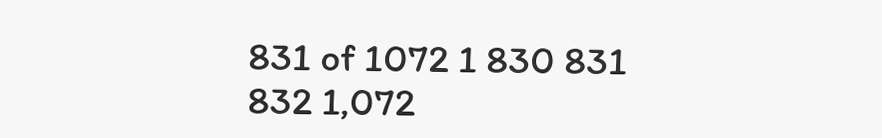831 of 1072 1 830 831 832 1,072